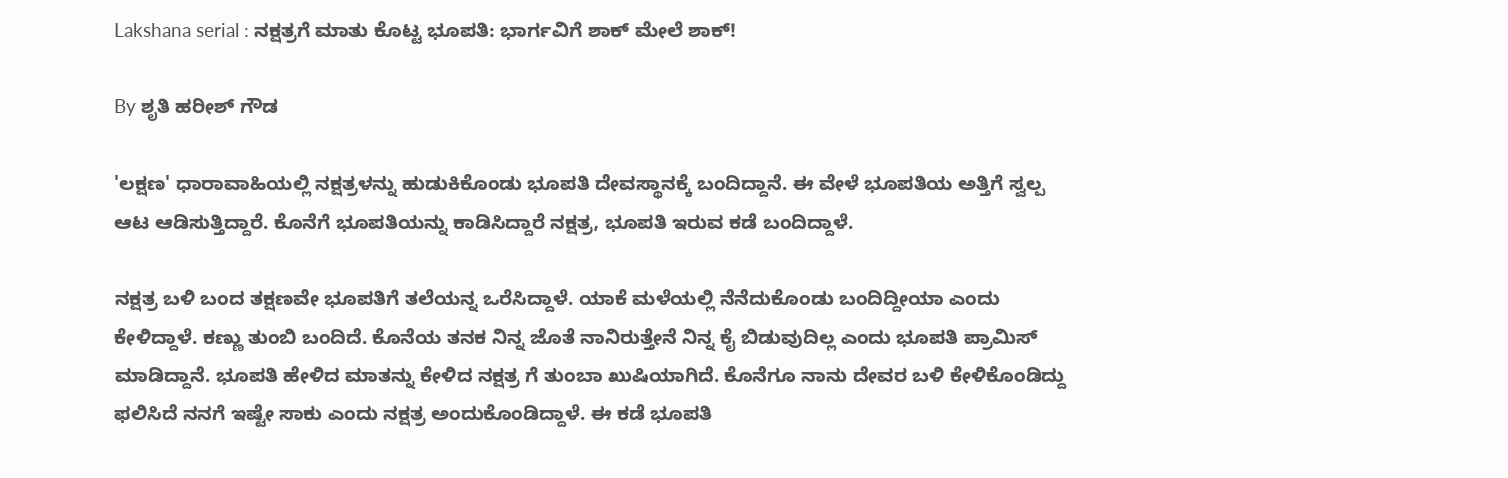Lakshana serial : ನಕ್ಷತ್ರಗೆ ಮಾತು ಕೊಟ್ಟ ಭೂಪತಿ: ಭಾರ್ಗವಿಗೆ ಶಾಕ್ ಮೇಲೆ ಶಾಕ್!

By ಶೃತಿ ಹರೀಶ್ ಗೌಡ

'ಲಕ್ಷಣ' ಧಾರಾವಾಹಿಯಲ್ಲಿ ನಕ್ಷತ್ರಳನ್ನು ಹುಡುಕಿಕೊಂಡು ಭೂಪತಿ ದೇವಸ್ಥಾನಕ್ಕೆ ಬಂದಿದ್ದಾನೆ. ಈ ವೇಳೆ ಭೂಪತಿಯ ಅತ್ತಿಗೆ ಸ್ವಲ್ಪ ಆಟ ಆಡಿಸುತ್ತಿದ್ದಾರೆ. ಕೊನೆಗೆ ಭೂಪತಿಯನ್ನು ಕಾಡಿಸಿದ್ದಾರೆ ನಕ್ಷತ್ರ, ಭೂಪತಿ ಇರುವ ಕಡೆ ಬಂದಿದ್ದಾಳೆ.

ನಕ್ಷತ್ರ ಬಳಿ ಬಂದ ತಕ್ಷಣವೇ ಭೂಪತಿಗೆ ತಲೆಯನ್ನ ಒರೆಸಿದ್ದಾಳೆ. ಯಾಕೆ ಮಳೆಯಲ್ಲಿ ನೆನೆದುಕೊಂಡು ಬಂದಿದ್ದೀಯಾ ಎಂದು ಕೇಳಿದ್ದಾಳೆ. ಕಣ್ಣು ತುಂಬಿ ಬಂದಿದೆ. ಕೊನೆಯ ತನಕ ನಿನ್ನ ಜೊತೆ ನಾನಿರುತ್ತೇನೆ ನಿನ್ನ ಕೈ ಬಿಡುವುದಿಲ್ಲ ಎಂದು ಭೂಪತಿ ಪ್ರಾಮಿಸ್ ಮಾಡಿದ್ದಾನೆ. ಭೂಪತಿ ಹೇಳಿದ ಮಾತನ್ನು ಕೇಳಿದ ನಕ್ಷತ್ರ ಗೆ ತುಂಬಾ ಖುಷಿಯಾಗಿದೆ. ಕೊನೆಗೂ ನಾನು ದೇವರ ಬಳಿ ಕೇಳಿಕೊಂಡಿದ್ದು ಫಲಿಸಿದೆ ನನಗೆ ಇಷ್ಟೇ ಸಾಕು ಎಂದು ನಕ್ಷತ್ರ ಅಂದುಕೊಂಡಿದ್ದಾಳೆ. ಈ ಕಡೆ ಭೂಪತಿ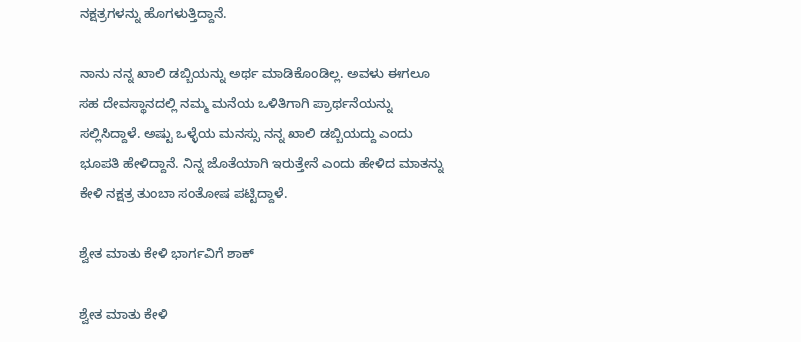ನಕ್ಷತ್ರಗಳನ್ನು ಹೊಗಳುತ್ತಿದ್ದಾನೆ.

ನಾನು ನನ್ನ ಖಾಲಿ ಡಬ್ಬಿಯನ್ನು ಅರ್ಥ ಮಾಡಿಕೊಂಡಿಲ್ಲ. ಅವಳು ಈಗಲೂ ಸಹ ದೇವಸ್ಥಾನದಲ್ಲಿ ನಮ್ಮ ಮನೆಯ ಒಳಿತಿಗಾಗಿ ಪ್ರಾರ್ಥನೆಯನ್ನು ಸಲ್ಲಿಸಿದ್ದಾಳೆ. ಅಷ್ಟು ಒಳ್ಳೆಯ ಮನಸ್ಸು ನನ್ನ ಖಾಲಿ ಡಬ್ಬಿಯದ್ದು ಎಂದು ಭೂಪತಿ ಹೇಳಿದ್ದಾನೆ. ನಿನ್ನ ಜೊತೆಯಾಗಿ ಇರುತ್ತೇನೆ ಎಂದು ಹೇಳಿದ ಮಾತನ್ನು ಕೇಳಿ ನಕ್ಷತ್ರ ತುಂಬಾ ಸಂತೋಷ ಪಟ್ಟಿದ್ದಾಳೆ.

ಶ್ವೇತ ಮಾತು ಕೇಳಿ ಭಾರ್ಗವಿಗೆ ಶಾಕ್

ಶ್ವೇತ ಮಾತು ಕೇಳಿ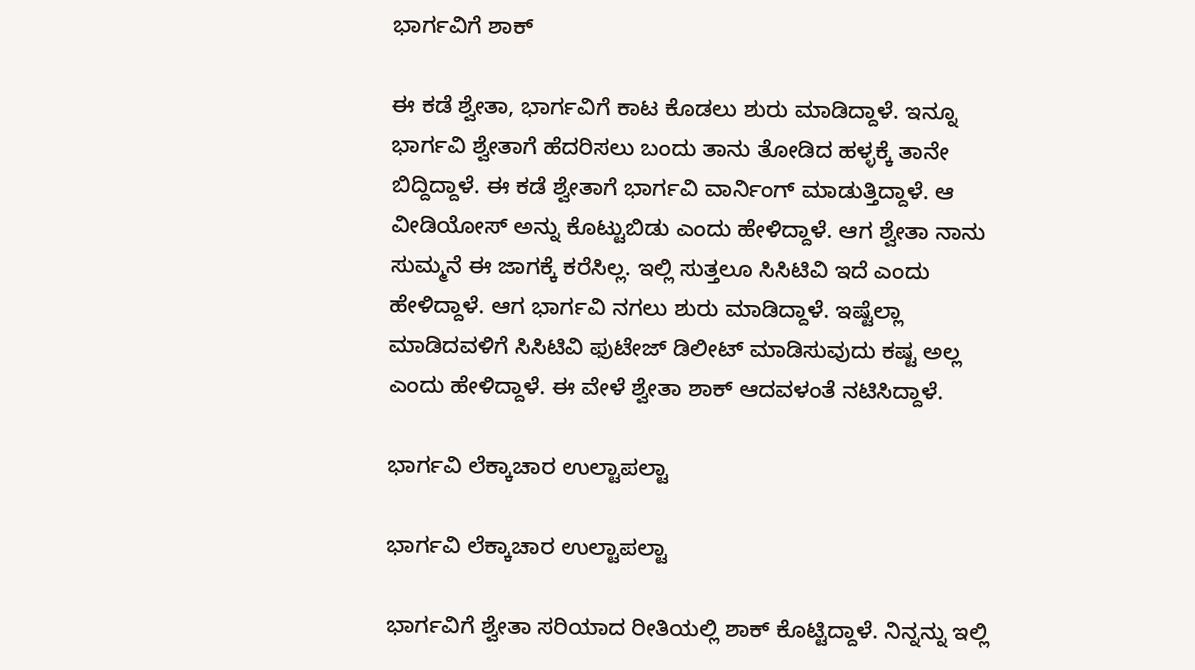ಭಾರ್ಗವಿಗೆ ಶಾಕ್

ಈ ಕಡೆ ಶ್ವೇತಾ, ಭಾರ್ಗವಿಗೆ ಕಾಟ ಕೊಡಲು ಶುರು ಮಾಡಿದ್ದಾಳೆ. ಇನ್ನೂ ಭಾರ್ಗವಿ ಶ್ವೇತಾಗೆ ಹೆದರಿಸಲು ಬಂದು ತಾನು ತೋಡಿದ ಹಳ್ಳಕ್ಕೆ ತಾನೇ ಬಿದ್ದಿದ್ದಾಳೆ. ಈ ಕಡೆ ಶ್ವೇತಾಗೆ ಭಾರ್ಗವಿ ವಾರ್ನಿಂಗ್ ಮಾಡುತ್ತಿದ್ದಾಳೆ. ಆ ವೀಡಿಯೋಸ್ ಅನ್ನು ಕೊಟ್ಟುಬಿಡು ಎಂದು ಹೇಳಿದ್ದಾಳೆ. ಆಗ ಶ್ವೇತಾ ನಾನು ಸುಮ್ಮನೆ ಈ ಜಾಗಕ್ಕೆ ಕರೆಸಿಲ್ಲ. ಇಲ್ಲಿ ಸುತ್ತಲೂ ಸಿಸಿಟಿವಿ ಇದೆ ಎಂದು ಹೇಳಿದ್ದಾಳೆ. ಆಗ ಭಾರ್ಗವಿ ನಗಲು ಶುರು ಮಾಡಿದ್ದಾಳೆ. ಇಷ್ಟೆಲ್ಲಾ ಮಾಡಿದವಳಿಗೆ ಸಿಸಿಟಿವಿ ಫುಟೇಜ್ ಡಿಲೀಟ್ ಮಾಡಿಸುವುದು ಕಷ್ಟ ಅಲ್ಲ ಎಂದು ಹೇಳಿದ್ದಾಳೆ. ಈ ವೇಳೆ ಶ್ವೇತಾ ಶಾಕ್ ಆದವಳಂತೆ ನಟಿಸಿದ್ದಾಳೆ.

ಭಾರ್ಗವಿ ಲೆಕ್ಕಾಚಾರ ಉಲ್ಟಾಪಲ್ಟಾ

ಭಾರ್ಗವಿ ಲೆಕ್ಕಾಚಾರ ಉಲ್ಟಾಪಲ್ಟಾ

ಭಾರ್ಗವಿಗೆ ಶ್ವೇತಾ ಸರಿಯಾದ ರೀತಿಯಲ್ಲಿ ಶಾಕ್ ಕೊಟ್ಟಿದ್ದಾಳೆ. ನಿನ್ನನ್ನು ಇಲ್ಲಿ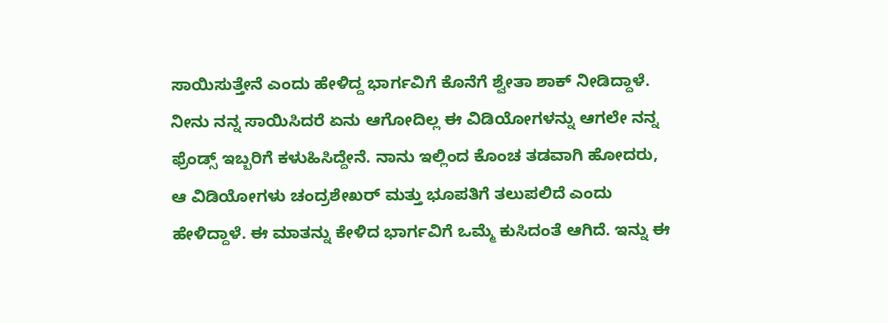ಸಾಯಿಸುತ್ತೇನೆ ಎಂದು ಹೇಳಿದ್ದ ಭಾರ್ಗವಿಗೆ ಕೊನೆಗೆ ಶ್ವೇತಾ ಶಾಕ್ ನೀಡಿದ್ದಾಳೆ. ನೀನು ನನ್ನ ಸಾಯಿಸಿದರೆ ಏನು ಆಗೋದಿಲ್ಲ ಈ ವಿಡಿಯೋಗಳನ್ನು ಆಗಲೇ ನನ್ನ ಫ್ರೆಂಡ್ಸ್‌ ಇಬ್ಬರಿಗೆ ಕಳುಹಿಸಿದ್ದೇನೆ. ನಾನು ಇಲ್ಲಿಂದ ಕೊಂಚ ತಡವಾಗಿ ಹೋದರು, ಆ ವಿಡಿಯೋಗಳು ಚಂದ್ರಶೇಖರ್ ಮತ್ತು ಭೂಪತಿಗೆ ತಲುಪಲಿದೆ ಎಂದು ಹೇಳಿದ್ದಾಳೆ. ಈ ಮಾತನ್ನು ಕೇಳಿದ ಭಾರ್ಗವಿಗೆ ಒಮ್ಮೆ ಕುಸಿದಂತೆ ಆಗಿದೆ. ಇನ್ನು ಈ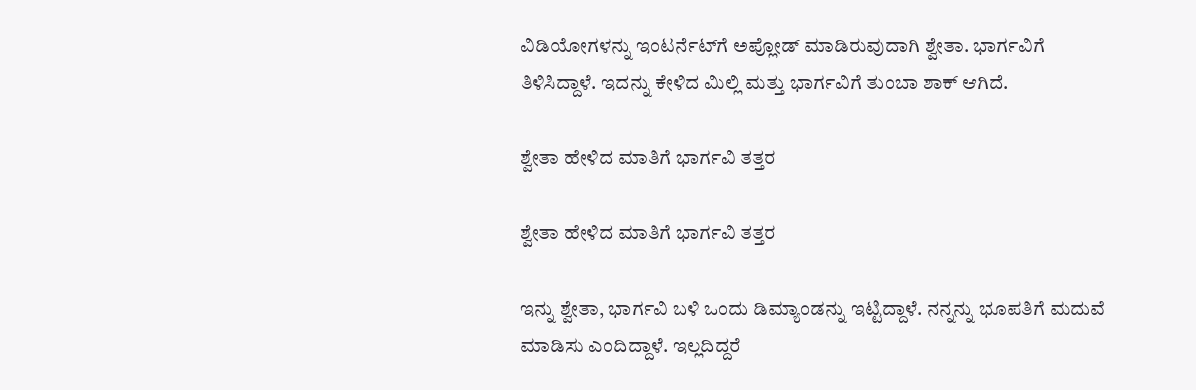ವಿಡಿಯೋಗಳನ್ನು ಇಂಟರ್ನೆಟ್‌ಗೆ ಅಪ್ಲೋಡ್ ಮಾಡಿರುವುದಾಗಿ ಶ್ವೇತಾ. ಭಾರ್ಗವಿಗೆ ತಿಳಿಸಿದ್ದಾಳೆ. ಇದನ್ನು ಕೇಳಿದ ಮಿಲ್ಲಿ ಮತ್ತು ಭಾರ್ಗವಿಗೆ ತುಂಬಾ ಶಾಕ್ ಆಗಿದೆ.

ಶ್ವೇತಾ ಹೇಳಿದ ಮಾತಿಗೆ ಭಾರ್ಗವಿ ತತ್ತರ

ಶ್ವೇತಾ ಹೇಳಿದ ಮಾತಿಗೆ ಭಾರ್ಗವಿ ತತ್ತರ

ಇನ್ನು ಶ್ವೇತಾ, ಭಾರ್ಗವಿ ಬಳಿ ಒಂದು ಡಿಮ್ಯಾಂಡನ್ನು ಇಟ್ಟಿದ್ದಾಳೆ. ನನ್ನನ್ನು ಭೂಪತಿಗೆ ಮದುವೆ ಮಾಡಿಸು ಎಂದಿದ್ದಾಳೆ. ಇಲ್ಲದಿದ್ದರೆ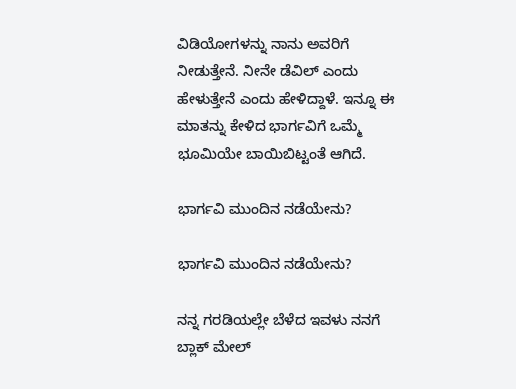ವಿಡಿಯೋಗಳನ್ನು ನಾನು ಅವರಿಗೆ ನೀಡುತ್ತೇನೆ. ನೀನೇ ಡೆವಿಲ್ ಎಂದು ಹೇಳುತ್ತೇನೆ ಎಂದು ಹೇಳಿದ್ದಾಳೆ. ಇನ್ನೂ ಈ ಮಾತನ್ನು ಕೇಳಿದ ಭಾರ್ಗವಿಗೆ ಒಮ್ಮೆ ಭೂಮಿಯೇ ಬಾಯಿಬಿಟ್ಟಂತೆ ಆಗಿದೆ.

ಭಾರ್ಗವಿ ಮುಂದಿನ ನಡೆಯೇನು?

ಭಾರ್ಗವಿ ಮುಂದಿನ ನಡೆಯೇನು?

ನನ್ನ ಗರಡಿಯಲ್ಲೇ ಬೆಳೆದ ಇವಳು ನನಗೆ ಬ್ಲಾಕ್ ಮೇಲ್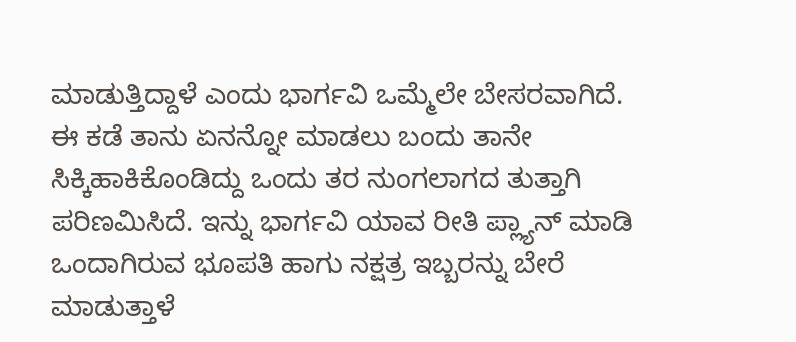ಮಾಡುತ್ತಿದ್ದಾಳೆ ಎಂದು ಭಾರ್ಗವಿ ಒಮ್ಮೆಲೇ ಬೇಸರವಾಗಿದೆ. ಈ ಕಡೆ ತಾನು ಏನನ್ನೋ ಮಾಡಲು ಬಂದು ತಾನೇ ಸಿಕ್ಕಿಹಾಕಿಕೊಂಡಿದ್ದು ಒಂದು ತರ ನುಂಗಲಾಗದ ತುತ್ತಾಗಿ ಪರಿಣಮಿಸಿದೆ. ಇನ್ನು ಭಾರ್ಗವಿ ಯಾವ ರೀತಿ ಪ್ಲ್ಯಾನ್ ಮಾಡಿ ಒಂದಾಗಿರುವ ಭೂಪತಿ ಹಾಗು ನಕ್ಷತ್ರ ಇಬ್ಬರನ್ನು ಬೇರೆ ಮಾಡುತ್ತಾಳೆ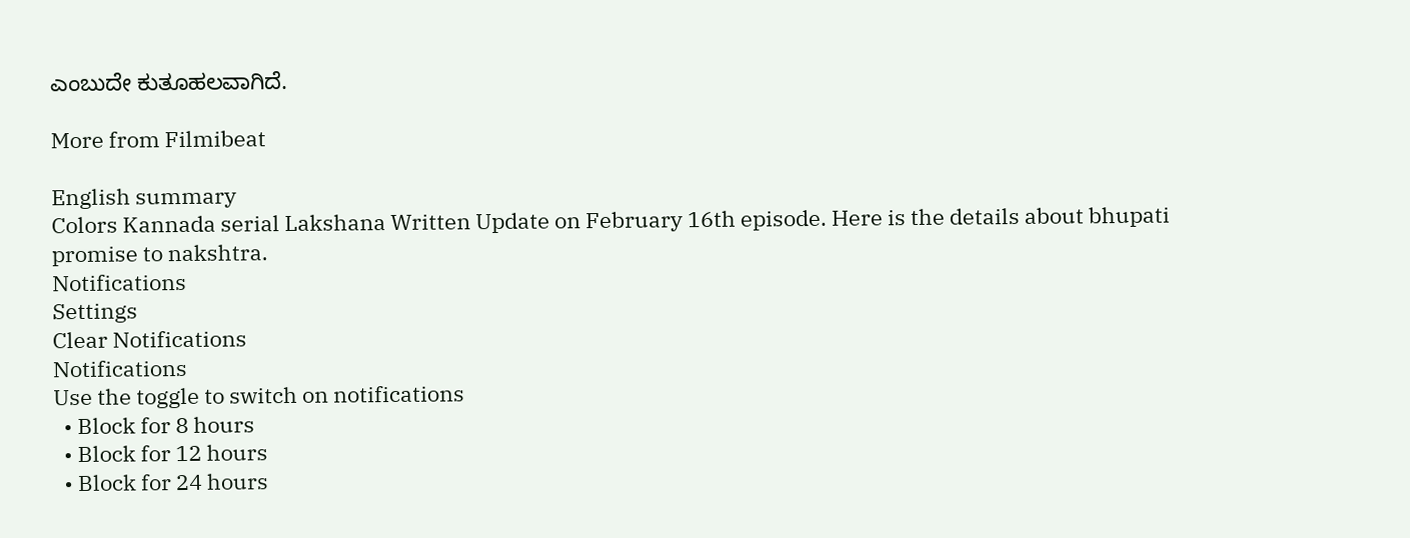ಎಂಬುದೇ ಕುತೂಹಲವಾಗಿದೆ.

More from Filmibeat

English summary
Colors Kannada serial Lakshana Written Update on February 16th episode. Here is the details about bhupati promise to nakshtra.
Notifications
Settings
Clear Notifications
Notifications
Use the toggle to switch on notifications
  • Block for 8 hours
  • Block for 12 hours
  • Block for 24 hours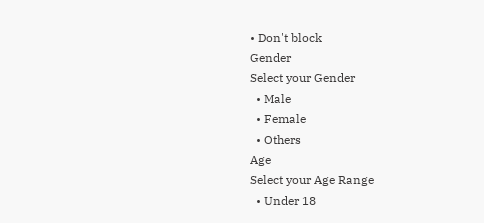• Don't block
Gender
Select your Gender
  • Male
  • Female
  • Others
Age
Select your Age Range
  • Under 18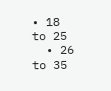• 18 to 25
  • 26 to 35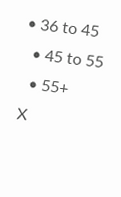• 36 to 45
  • 45 to 55
  • 55+
X